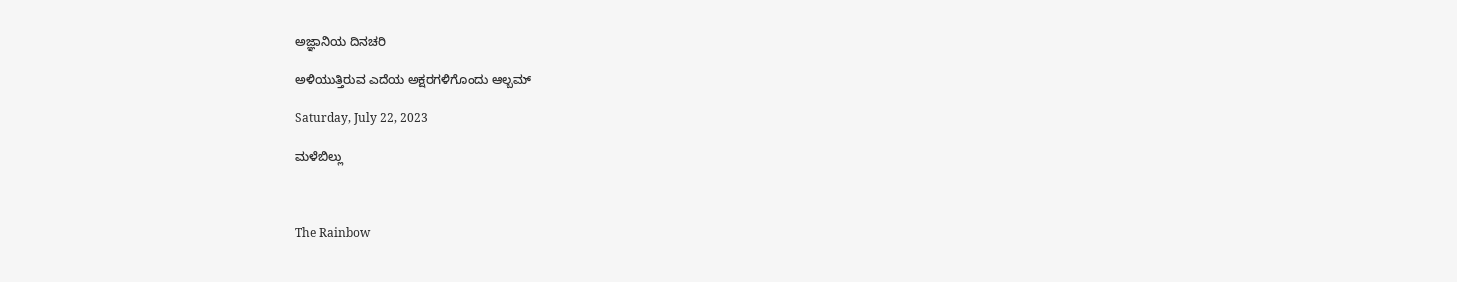ಅಜ್ಞಾನಿಯ ದಿನಚರಿ

ಅಳಿಯುತ್ತಿರುವ ಎದೆಯ ಅಕ್ಷರಗಳಿಗೊಂದು ಆಲ್ಬಮ್

Saturday, July 22, 2023

ಮಳೆಬಿಲ್ಲು



The Rainbow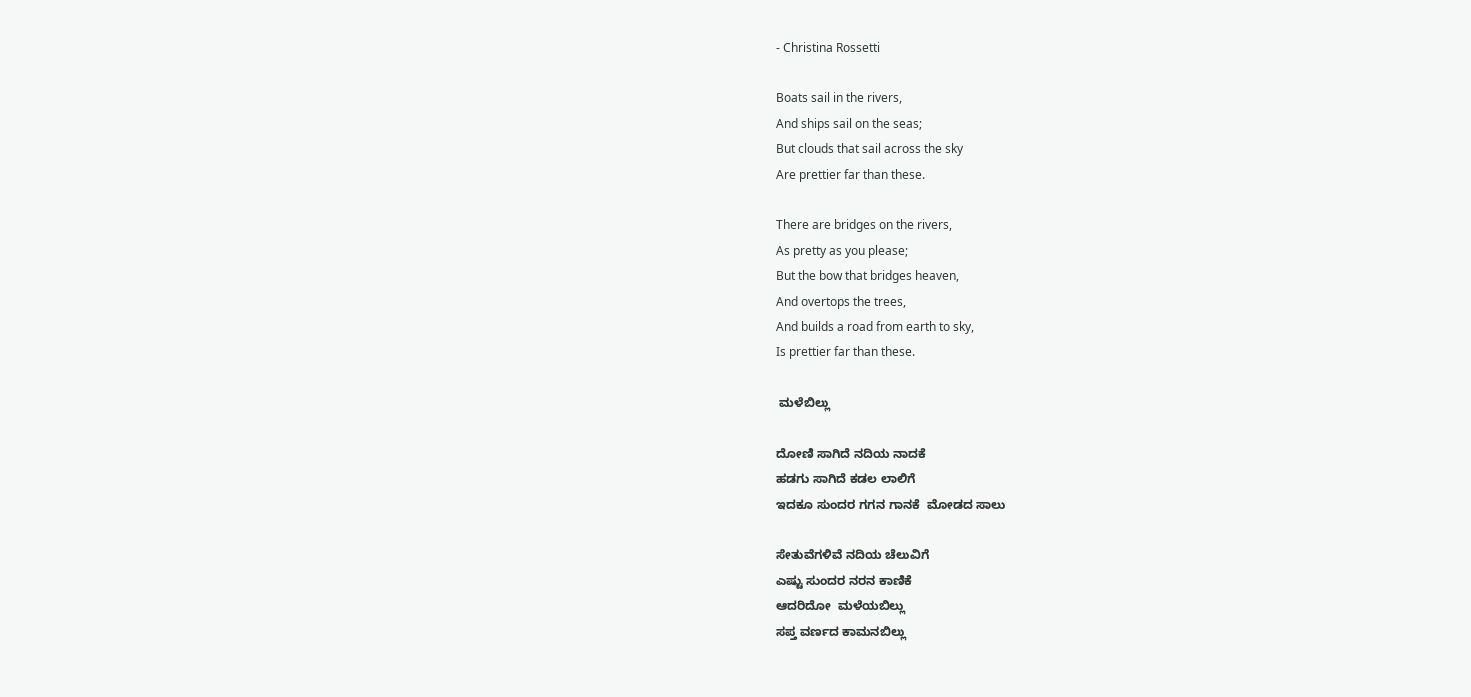- Christina Rossetti

Boats sail in the rivers,
And ships sail on the seas;
But clouds that sail across the sky
Are prettier far than these.

There are bridges on the rivers,
As pretty as you please;
But the bow that bridges heaven,
And overtops the trees,
And builds a road from earth to sky,
Is prettier far than these.

 ಮಳೆಬಿಲ್ಲು

ದೋಣಿ ಸಾಗಿದೆ ನದಿಯ ನಾದಕೆ
ಹಡಗು ಸಾಗಿದೆ ಕಡಲ ಲಾಲಿಗೆ
ಇದಕೂ ಸುಂದರ ಗಗನ ಗಾನಕೆ  ಮೋಡದ ಸಾಲು

ಸೇತುವೆಗಳಿವೆ ನದಿಯ ಚೆಲುವಿಗೆ
ಎಷ್ಟು ಸುಂದರ ನರನ ಕಾಣಿಕೆ
ಆದರಿದೋ  ಮಳೆಯಬಿಲ್ಲು
ಸಪ್ತ ವರ್ಣದ ಕಾಮನಬಿಲ್ಲು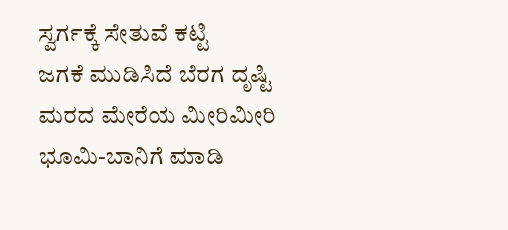ಸ್ವರ್ಗಕ್ಕೆ ಸೇತುವೆ ಕಟ್ಟಿ
ಜಗಕೆ ಮುಡಿಸಿದೆ ಬೆರಗ ದೃಷ್ಟಿ
ಮರದ ಮೇರೆಯ ಮೀರಿಮೀರಿ
ಭೂಮಿ-ಬಾನಿಗೆ ಮಾಡಿ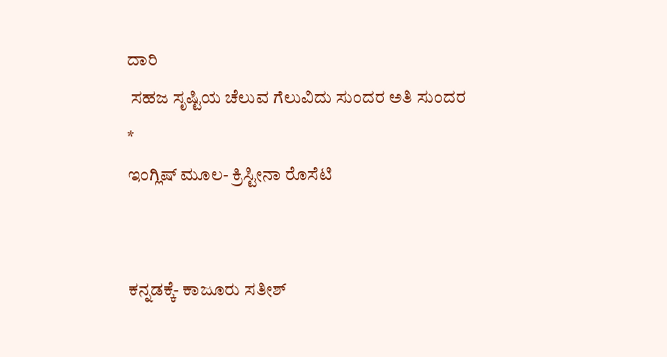ದಾರಿ
 ಸಹಜ ಸೃಷ್ಟಿಯ ಚೆಲುವ ಗೆಲುವಿದು ಸುಂದರ ಅತಿ ಸುಂದರ
*
ಇಂಗ್ಲಿಷ್ ಮೂಲ- ಕ್ರಿಸ್ಟೀನಾ ರೊಸೆಟಿ


ಕನ್ನಡಕ್ಕೆ- ಕಾಜೂರು ಸತೀಶ್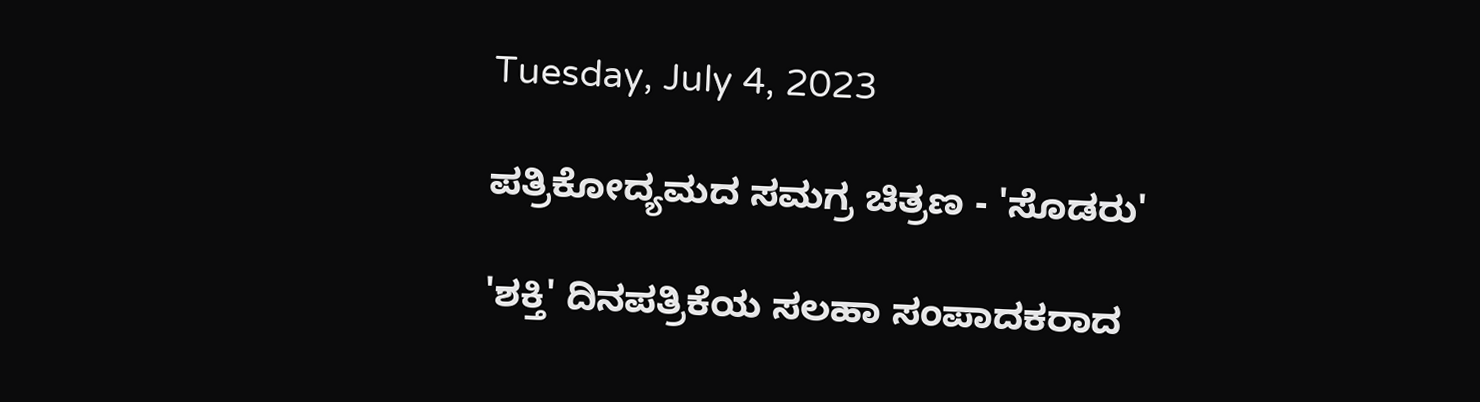Tuesday, July 4, 2023

ಪತ್ರಿಕೋದ್ಯಮದ ಸಮಗ್ರ ಚಿತ್ರಣ - 'ಸೊಡರು'

'ಶಕ್ತಿ' ದಿನಪತ್ರಿಕೆಯ ಸಲಹಾ ಸಂಪಾದಕರಾದ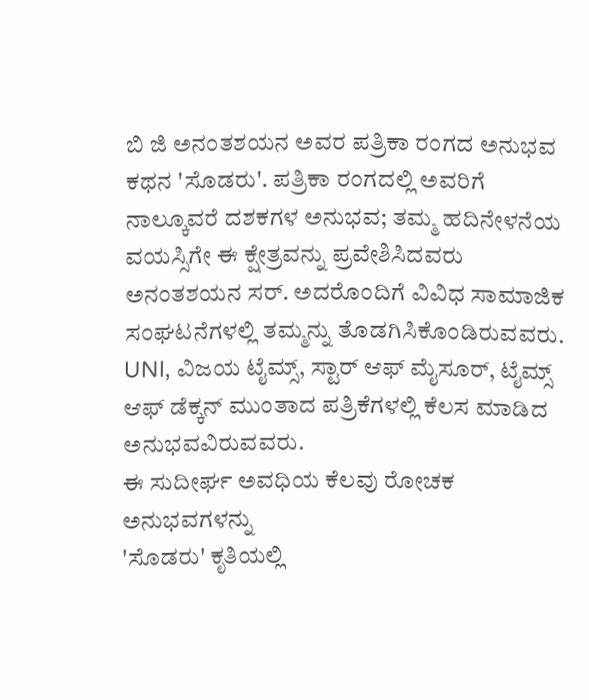ಬಿ ಜಿ ಅನಂತಶಯನ ಅವರ ಪತ್ರಿಕಾ ರಂಗದ ಅನುಭವ ಕಥನ 'ಸೊಡರು'. ಪತ್ರಿಕಾ ರಂಗದಲ್ಲಿ ಅವರಿಗೆ ನಾಲ್ಕೂವರೆ ದಶಕಗಳ ಅನುಭವ; ತಮ್ಮ ಹದಿನೇಳನೆಯ ವಯಸ್ಸಿಗೇ ಈ ಕ್ಷೇತ್ರವನ್ನು ಪ್ರವೇಶಿಸಿದವರು ಅನಂತಶಯನ ಸರ್. ಅದರೊಂದಿಗೆ ವಿವಿಧ ಸಾಮಾಜಿಕ ಸಂಘಟನೆಗಳಲ್ಲಿ ತಮ್ಮನ್ನು ತೊಡಗಿಸಿಕೊಂಡಿರುವವರು. UNI, ವಿಜಯ ಟೈಮ್ಸ್, ಸ್ಟಾರ್ ಆಫ್ ಮೈಸೂರ್, ಟೈಮ್ಸ್ ಆಫ್ ಡೆಕ್ಕನ್ ಮುಂತಾದ ಪತ್ರಿಕೆಗಳಲ್ಲಿ ಕೆಲಸ ಮಾಡಿದ ಅನುಭವವಿರುವವರು.
ಈ ಸುದೀರ್ಘ ಅವಧಿಯ ಕೆಲವು ರೋಚಕ ಅನುಭವಗಳನ್ನು
'ಸೊಡರು' ಕೃತಿಯಲ್ಲಿ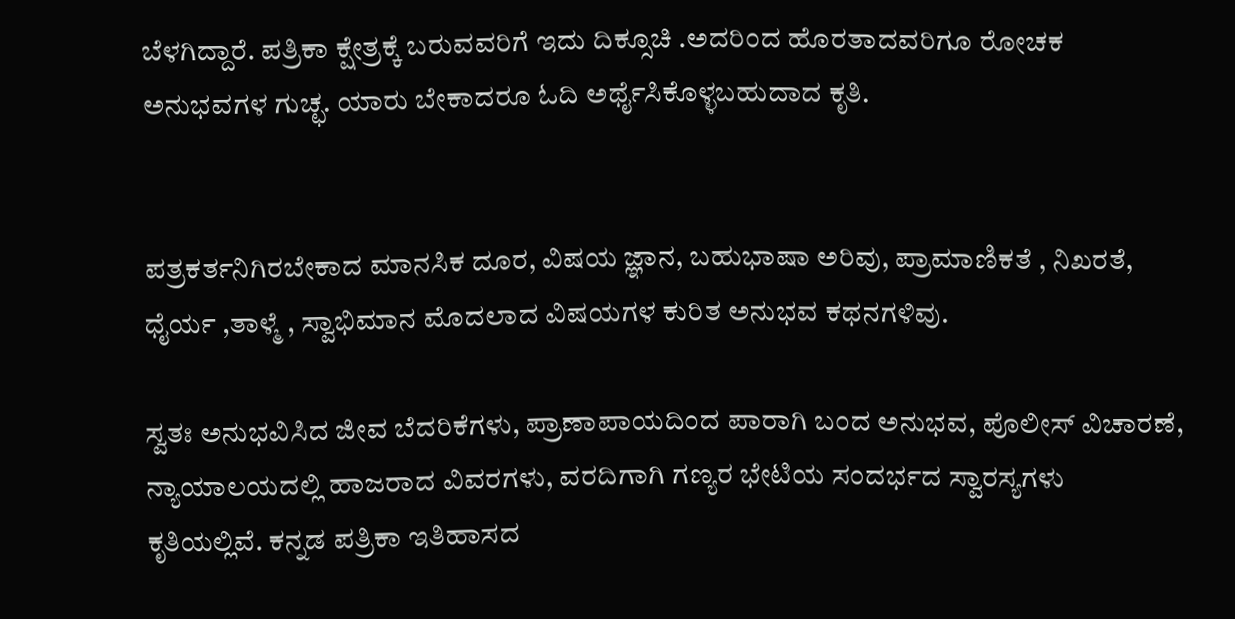ಬೆಳಗಿದ್ದಾರೆ. ಪತ್ರಿಕಾ ಕ್ಷೇತ್ರಕ್ಕೆ ಬರುವವರಿಗೆ ಇದು ದಿಕ್ಸೂಚಿ .ಅದರಿಂದ ಹೊರತಾದವರಿಗೂ ರೋಚಕ ಅನುಭವಗಳ ಗುಚ್ಛ. ಯಾರು ಬೇಕಾದರೂ ಓದಿ ಅರ್ಥೈಸಿಕೊಳ್ಳಬಹುದಾದ ಕೃತಿ.


ಪತ್ರಕರ್ತನಿಗಿರಬೇಕಾದ ಮಾನಸಿಕ ದೂರ, ವಿಷಯ ಜ್ಞಾನ, ಬಹುಭಾಷಾ ಅರಿವು, ಪ್ರಾಮಾಣಿಕತೆ , ನಿಖರತೆ, ಧೈರ್ಯ ,ತಾಳ್ಮೆ , ಸ್ವಾಭಿಮಾನ ಮೊದಲಾದ ವಿಷಯಗಳ ಕುರಿತ ಅನುಭವ ಕಥನಗಳಿವು.

ಸ್ವತಃ ಅನುಭವಿಸಿದ ಜೀವ ಬೆದರಿಕೆಗಳು, ಪ್ರಾಣಾಪಾಯದಿಂದ ಪಾರಾಗಿ ಬಂದ ಅನುಭವ, ಪೊಲೀಸ್ ವಿಚಾರಣೆ, ನ್ಯಾಯಾಲಯದಲ್ಲಿ ಹಾಜರಾದ ವಿವರಗಳು, ವರದಿಗಾಗಿ ಗಣ್ಯರ ಭೇಟಿಯ ಸಂದರ್ಭದ ಸ್ವಾರಸ್ಯಗಳು ಕೃತಿಯಲ್ಲಿವೆ. ಕನ್ನಡ ಪತ್ರಿಕಾ ಇತಿಹಾಸದ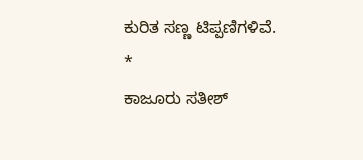ಕುರಿತ ಸಣ್ಣ ಟಿಪ್ಪಣಿಗಳಿವೆ.
*
ಕಾಜೂರು ಸತೀಶ್